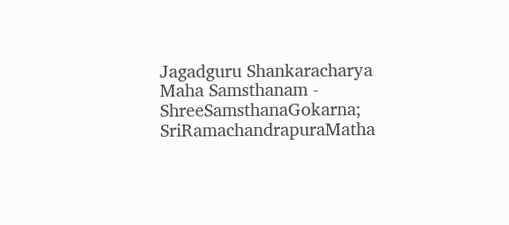Jagadguru Shankaracharya Maha Samsthanam - ShreeSamsthanaGokarna; SriRamachandrapuraMatha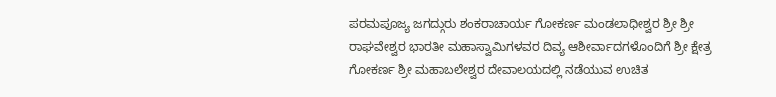ಪರಮಪೂಜ್ಯ ಜಗದ್ಗುರು ಶಂಕರಾಚಾರ್ಯ ಗೋಕರ್ಣ ಮಂಡಲಾಧೀಶ್ವರ ಶ್ರೀ ಶ್ರೀ ರಾಘವೇಶ್ವರ ಭಾರತೀ ಮಹಾಸ್ವಾಮಿಗಳವರ ದಿವ್ಯ ಆಶೀರ್ವಾದಗಳೊಂದಿಗೆ ಶ್ರೀ ಕ್ಷೇತ್ರ ಗೋಕರ್ಣ ಶ್ರೀ ಮಹಾಬಲೇಶ್ವರ ದೇವಾಲಯದಲ್ಲಿ ನಡೆಯುವ ಉಚಿತ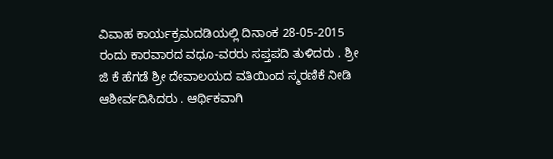ವಿವಾಹ ಕಾರ್ಯಕ್ರಮದಡಿಯಲ್ಲಿ ದಿನಾಂಕ 28-05-2015 ರಂದು ಕಾರವಾರದ ವಧೂ-ವರರು ಸಪ್ತಪದಿ ತುಳಿದರು . ಶ್ರೀ ಜಿ ಕೆ ಹೆಗಡೆ ಶ್ರೀ ದೇವಾಲಯದ ವತಿಯಿಂದ ಸ್ಮರಣಿಕೆ ನೀಡಿ ಆಶೀರ್ವದಿಸಿದರು . ಆರ್ಥಿಕವಾಗಿ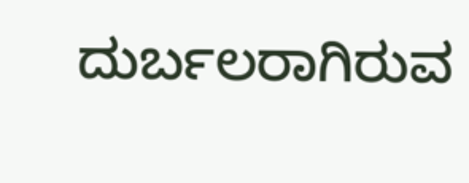ದುರ್ಬಲರಾಗಿರುವ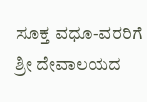ಸೂಕ್ತ ವಧೂ-ವರರಿಗೆ ಶ್ರೀ ದೇವಾಲಯದ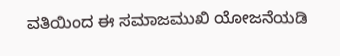ವತಿಯಿಂದ ಈ ಸಮಾಜಮುಖಿ ಯೋಜನೆಯಡಿ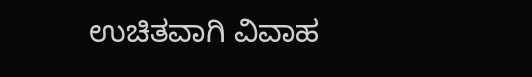ಉಚಿತವಾಗಿ ವಿವಾಹ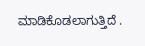ಮಾಡಿಕೊಡಲಾಗುತ್ತಿದೆ .